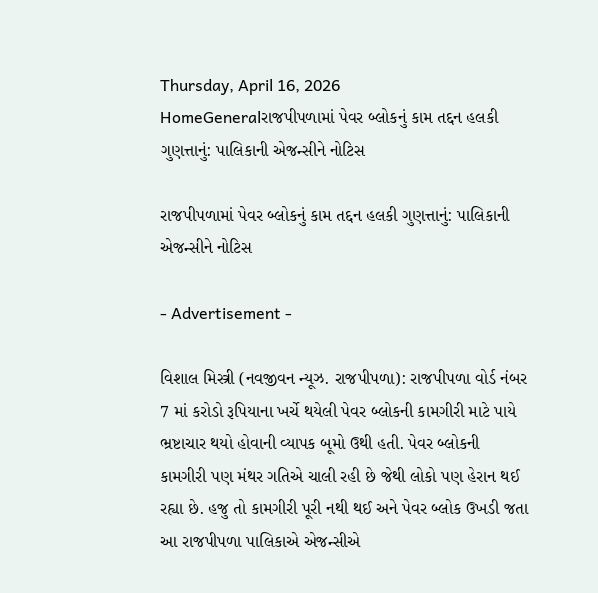Thursday, April 16, 2026
HomeGeneralરાજપીપળામાં પેવર બ્લોકનું કામ તદ્દન હલકી ગુણત્તાનું: પાલિકાની એજન્સીને નોટિસ

રાજપીપળામાં પેવર બ્લોકનું કામ તદ્દન હલકી ગુણત્તાનું: પાલિકાની એજન્સીને નોટિસ

- Advertisement -

વિશાલ મિસ્ત્રી (નવજીવન ન્યૂઝ. રાજપીપળા): રાજપીપળા વોર્ડ નંબર 7 માં કરોડો રૂપિયાના ખર્ચે થયેલી પેવર બ્લોકની કામગીરી માટે પાયે ભ્રષ્ટાચાર થયો હોવાની વ્યાપક બૂમો ઉથી હતી. પેવર બ્લોકની કામગીરી પણ મંથર ગતિએ ચાલી રહી છે જેથી લોકો પણ હેરાન થઈ રહ્યા છે. હજુ તો કામગીરી પૂરી નથી થઈ અને પેવર બ્લોક ઉખડી જતા આ રાજપીપળા પાલિકાએ એજન્સીએ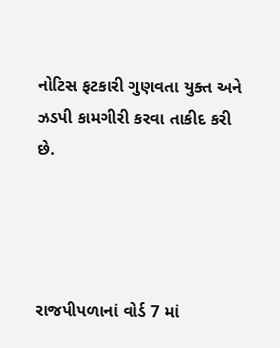નોટિસ ફટકારી ગુણવતા યુક્ત અને ઝડપી કામગીરી કરવા તાકીદ કરી છે.




રાજપીપળાનાં વોર્ડ 7 માં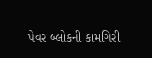પેવર બ્લોકની કામગિરી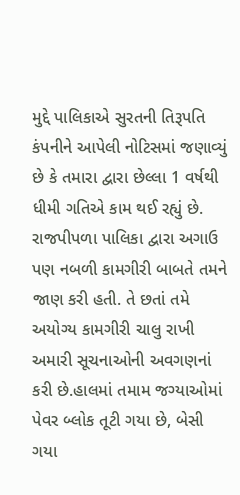મુદ્દે પાલિકાએ સુરતની તિરૂપતિ કંપનીને આપેલી નોટિસમાં જણાવ્યું છે કે તમારા દ્વારા છેલ્લા 1 વર્ષથી ધીમી ગતિએ કામ થઈ રહ્યું છે. રાજપીપળા પાલિકા દ્વારા અગાઉ પણ નબળી કામગીરી બાબતે તમને જાણ કરી હતી. તે છતાં તમે અયોગ્ય કામગીરી ચાલુ રાખી અમારી સૂચનાઓની અવગણનાં કરી છે.હાલમાં તમામ જગ્યાઓમાં પેવર બ્લોક તૂટી ગયા છે, બેસી ગયા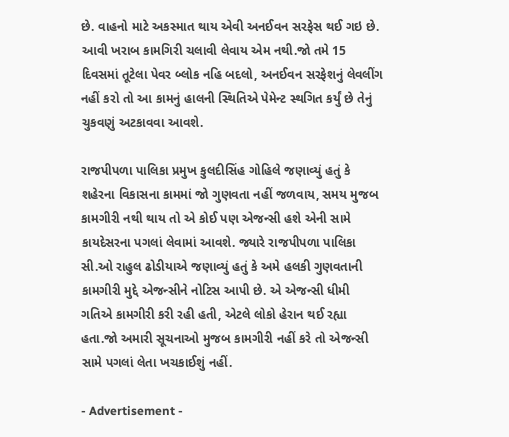છે. વાહનો માટે અકસ્માત થાય એવી અનઈવન સરફેસ થઈ ગઇ છે. આવી ખરાબ કામગિરી ચલાવી લેવાય એમ નથી.જો તમે 15 દિવસમાં તૂટેલા પેવર બ્લોક નહિ બદલો, અનઈવન સરફેશનું લેવલીંગ નહીં કરો તો આ કામનું હાલની સ્થિતિએ પેમેન્ટ સ્થગિત કર્યું છે તેનું ચુકવણું અટકાવવા આવશે.

રાજપીપળા પાલિકા પ્રમુખ કુલદીસિંહ ગોહિલે જણાવ્યું હતું કે શહેરના વિકાસના કામમાં જો ગુણવતા નહીં જળવાય, સમય મુજબ કામગીરી નથી થાય તો એ કોઈ પણ એજન્સી હશે એની સામે કાયદેસરના પગલાં લેવામાં આવશે. જ્યારે રાજપીપળા પાલિકા સી.ઓ રાહુલ ઢોડીયાએ જણાવ્યું હતું કે અમે હલકી ગુણવતાની કામગીરી મુદ્દે એજન્સીને નોટિસ આપી છે. એ એજન્સી ધીમી ગતિએ કામગીરી કરી રહી હતી, એટલે લોકો હેરાન થઈ રહ્યા હતા.જો અમારી સૂચનાઓ મુજબ કામગીરી નહીં કરે તો એજન્સી સામે પગલાં લેતા ખચકાઈશું નહીં.

- Advertisement -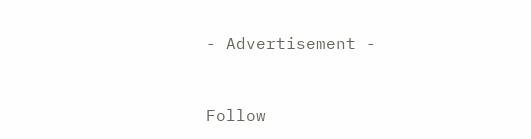- Advertisement -


Follow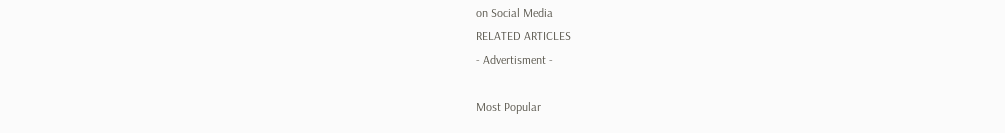on Social Media
RELATED ARTICLES
- Advertisment -

Most Popular